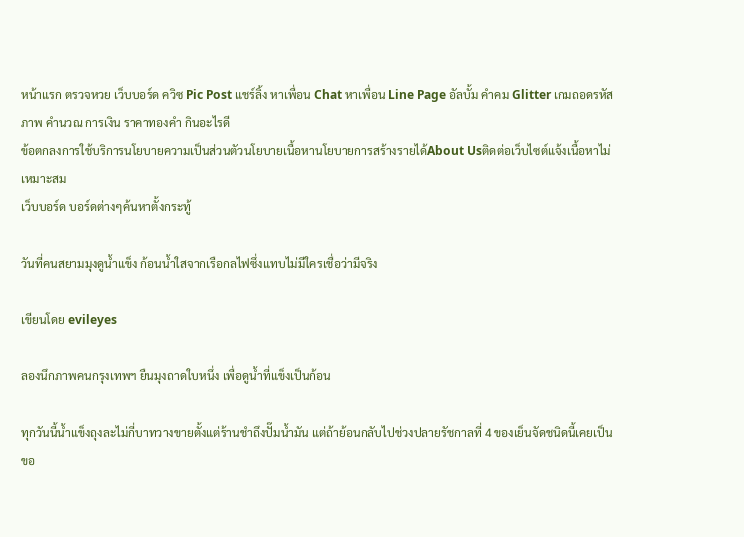หน้าแรก ตรวจหวย เว็บบอร์ด ควิซ Pic Post แชร์ลิ้ง หาเพื่อน Chat หาเพื่อน Line Page อัลบั้ม คำคม Glitter เกมถอดรหัสภาพ คำนวณ การเงิน ราคาทองคำ กินอะไรดี
ข้อตกลงการใช้บริการนโยบายความเป็นส่วนตัวนโยบายเนื้อหานโยบายการสร้างรายได้About Usติดต่อเว็บไซต์แจ้งเนื้อหาไม่เหมาะสม
เว็บบอร์ด บอร์ดต่างๆค้นหาตั้งกระทู้

วันที่คนสยามมุงดูน้ำแข็ง ก้อนน้ำใสจากเรือกลไฟซึ่งแทบไม่มีใครเชื่อว่ามีจริง

เขียนโดย evileyes

ลองนึกภาพคนกรุงเทพฯ ยืนมุงถาดใบหนึ่ง เพื่อดูน้ำที่แข็งเป็นก้อน

ทุกวันนี้น้ำแข็งถุงละไม่กี่บาทวางขายตั้งแต่ร้านชำถึงปั๊มน้ำมัน แต่ถ้าย้อนกลับไปช่วงปลายรัชกาลที่ 4 ของเย็นจัดชนิดนี้เคยเป็นขอ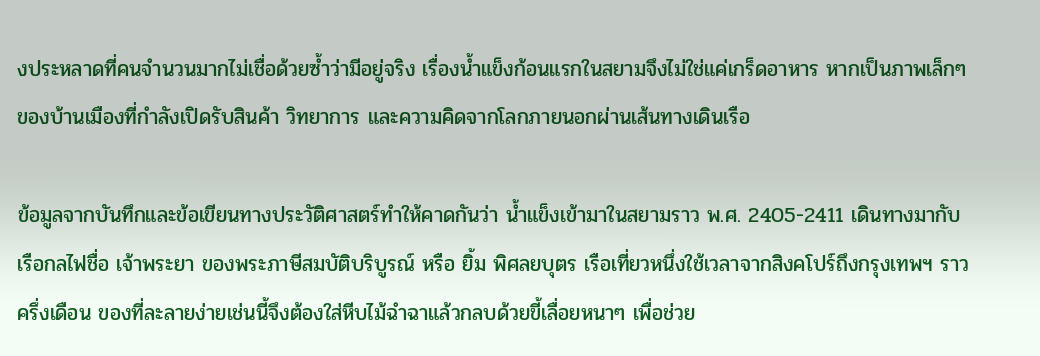งประหลาดที่คนจำนวนมากไม่เชื่อด้วยซ้ำว่ามีอยู่จริง เรื่องน้ำแข็งก้อนแรกในสยามจึงไม่ใช่แค่เกร็ดอาหาร หากเป็นภาพเล็กๆ ของบ้านเมืองที่กำลังเปิดรับสินค้า วิทยาการ และความคิดจากโลกภายนอกผ่านเส้นทางเดินเรือ

ข้อมูลจากบันทึกและข้อเขียนทางประวัติศาสตร์ทำให้คาดกันว่า น้ำแข็งเข้ามาในสยามราว พ.ศ. 2405-2411 เดินทางมากับเรือกลไฟชื่อ เจ้าพระยา ของพระภาษีสมบัติบริบูรณ์ หรือ ยิ้ม พิศลยบุตร เรือเที่ยวหนึ่งใช้เวลาจากสิงคโปร์ถึงกรุงเทพฯ ราวครึ่งเดือน ของที่ละลายง่ายเช่นนี้จึงต้องใส่หีบไม้ฉำฉาแล้วกลบด้วยขี้เลื่อยหนาๆ เพื่อช่วย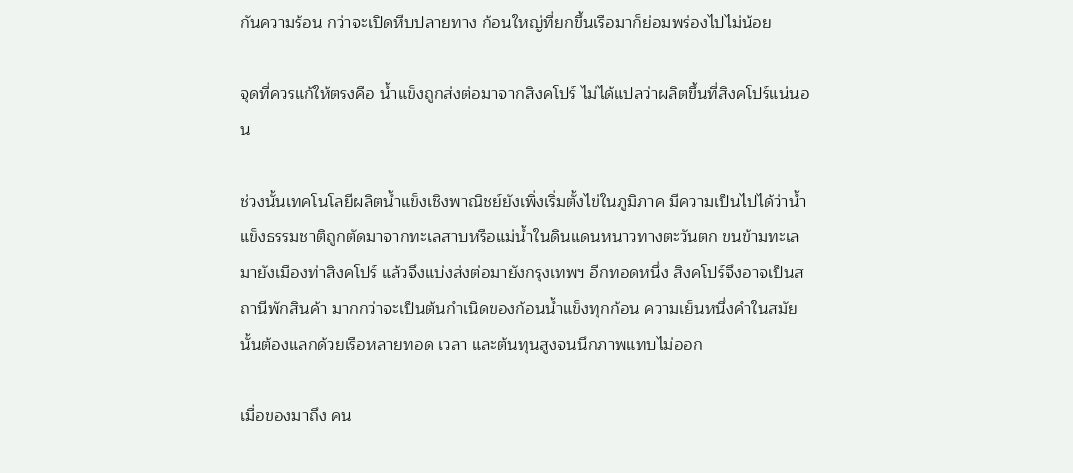กันความร้อน กว่าจะเปิดหีบปลายทาง ก้อนใหญ่ที่ยกขึ้นเรือมาก็ย่อมพร่องไปไม่น้อย

จุดที่ควรแก้ให้ตรงคือ น้ำแข็งถูกส่งต่อมาจากสิงคโปร์ ไม่ได้แปลว่าผลิตขึ้นที่สิงคโปร์แน่นอน

ช่วงนั้นเทคโนโลยีผลิตน้ำแข็งเชิงพาณิชย์ยังเพิ่งเริ่มตั้งไข่ในภูมิภาค มีความเป็นไปได้ว่าน้ำแข็งธรรมชาติถูกตัดมาจากทะเลสาบหรือแม่น้ำในดินแดนหนาวทางตะวันตก ขนข้ามทะเลมายังเมืองท่าสิงคโปร์ แล้วจึงแบ่งส่งต่อมายังกรุงเทพฯ อีกทอดหนึ่ง สิงคโปร์จึงอาจเป็นสถานีพักสินค้า มากกว่าจะเป็นต้นกำเนิดของก้อนน้ำแข็งทุกก้อน ความเย็นหนึ่งคำในสมัยนั้นต้องแลกด้วยเรือหลายทอด เวลา และต้นทุนสูงจนนึกภาพแทบไม่ออก

เมื่อของมาถึง คน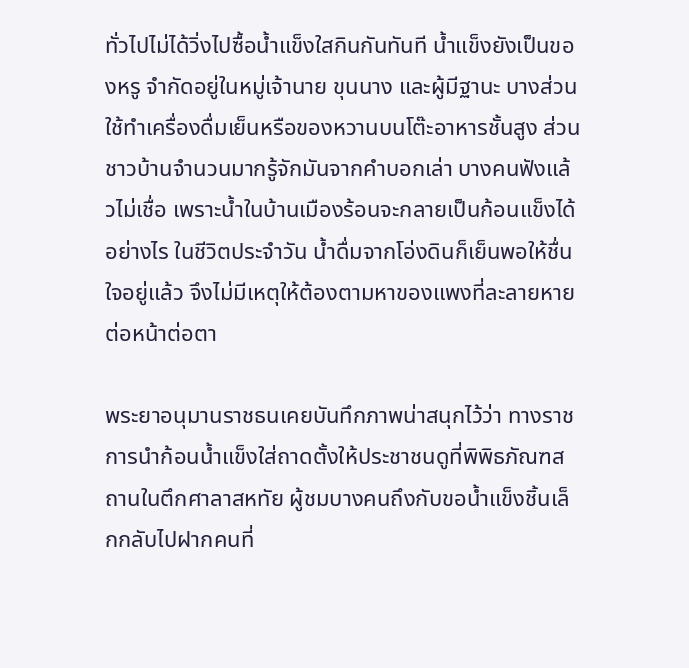ทั่วไปไม่ได้วิ่งไปซื้อน้ำแข็งใสกินกันทันที น้ำแข็งยังเป็นของหรู จำกัดอยู่ในหมู่เจ้านาย ขุนนาง และผู้มีฐานะ บางส่วนใช้ทำเครื่องดื่มเย็นหรือของหวานบนโต๊ะอาหารชั้นสูง ส่วนชาวบ้านจำนวนมากรู้จักมันจากคำบอกเล่า บางคนฟังแล้วไม่เชื่อ เพราะน้ำในบ้านเมืองร้อนจะกลายเป็นก้อนแข็งได้อย่างไร ในชีวิตประจำวัน น้ำดื่มจากโอ่งดินก็เย็นพอให้ชื่นใจอยู่แล้ว จึงไม่มีเหตุให้ต้องตามหาของแพงที่ละลายหายต่อหน้าต่อตา

พระยาอนุมานราชธนเคยบันทึกภาพน่าสนุกไว้ว่า ทางราชการนำก้อนน้ำแข็งใส่ถาดตั้งให้ประชาชนดูที่พิพิธภัณฑสถานในตึกศาลาสหทัย ผู้ชมบางคนถึงกับขอน้ำแข็งชิ้นเล็กกลับไปฝากคนที่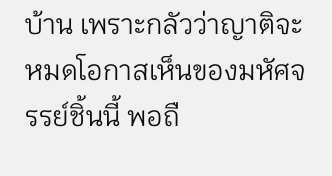บ้าน เพราะกลัวว่าญาติจะหมดโอกาสเห็นของมหัศจรรย์ชิ้นนี้ พอถื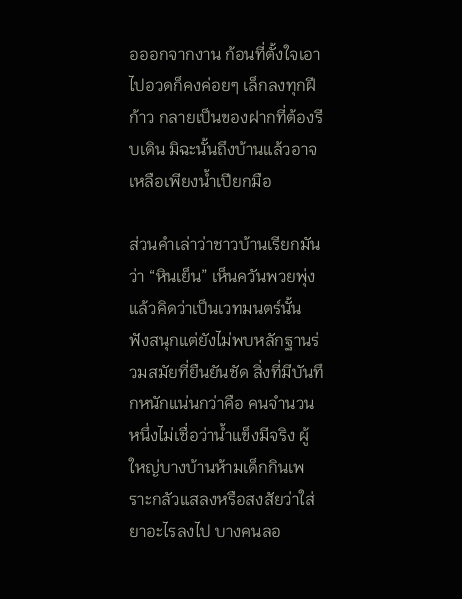อออกจากงาน ก้อนที่ตั้งใจเอาไปอวดก็คงค่อยๆ เล็กลงทุกฝีก้าว กลายเป็นของฝากที่ต้องรีบเดิน มิฉะนั้นถึงบ้านแล้วอาจเหลือเพียงน้ำเปียกมือ

ส่วนคำเล่าว่าชาวบ้านเรียกมันว่า “หินเย็น” เห็นควันพวยพุ่งแล้วคิดว่าเป็นเวทมนตร์นั้น ฟังสนุกแต่ยังไม่พบหลักฐานร่วมสมัยที่ยืนยันชัด สิ่งที่มีบันทึกหนักแน่นกว่าคือ คนจำนวนหนึ่งไม่เชื่อว่าน้ำแข็งมีจริง ผู้ใหญ่บางบ้านห้ามเด็กกินเพราะกลัวแสลงหรือสงสัยว่าใส่ยาอะไรลงไป บางคนลอ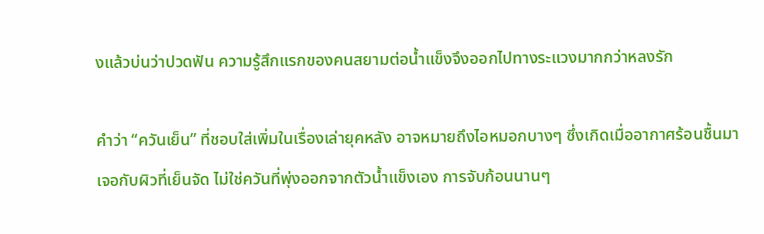งแล้วบ่นว่าปวดฟัน ความรู้สึกแรกของคนสยามต่อน้ำแข็งจึงออกไปทางระแวงมากกว่าหลงรัก

คำว่า “ควันเย็น” ที่ชอบใส่เพิ่มในเรื่องเล่ายุคหลัง อาจหมายถึงไอหมอกบางๆ ซึ่งเกิดเมื่ออากาศร้อนชื้นมาเจอกับผิวที่เย็นจัด ไม่ใช่ควันที่พุ่งออกจากตัวน้ำแข็งเอง การจับก้อนนานๆ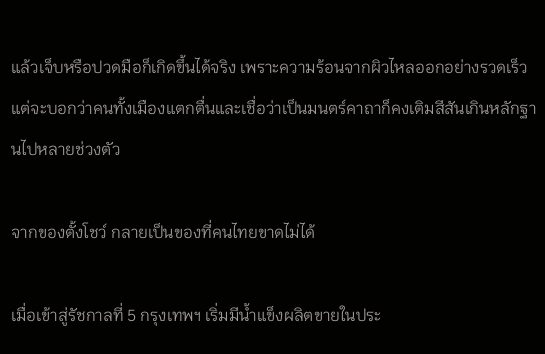แล้วเจ็บหรือปวดมือก็เกิดขึ้นได้จริง เพราะความร้อนจากผิวไหลออกอย่างรวดเร็ว แต่จะบอกว่าคนทั้งเมืองแตกตื่นและเชื่อว่าเป็นมนตร์คาถาก็คงเติมสีสันเกินหลักฐานไปหลายช่วงตัว

จากของตั้งโชว์ กลายเป็นของที่คนไทยขาดไม่ได้

เมื่อเข้าสู่รัชกาลที่ 5 กรุงเทพฯ เริ่มมีน้ำแข็งผลิตขายในประ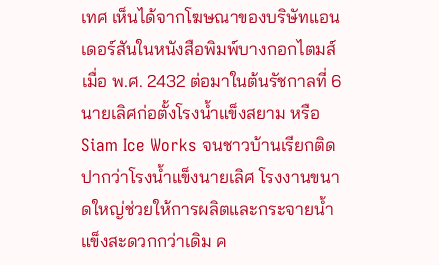เทศ เห็นได้จากโฆษณาของบริษัทแอนเดอร์สันในหนังสือพิมพ์บางกอกไตมส์เมื่อ พ.ศ. 2432 ต่อมาในต้นรัชกาลที่ 6 นายเลิศก่อตั้งโรงน้ำแข็งสยาม หรือ Siam Ice Works จนชาวบ้านเรียกติดปากว่าโรงน้ำแข็งนายเลิศ โรงงานขนาดใหญ่ช่วยให้การผลิตและกระจายน้ำแข็งสะดวกกว่าเดิม ค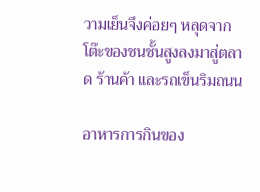วามเย็นจึงค่อยๆ หลุดจากโต๊ะของชนชั้นสูงลงมาสู่ตลาด ร้านค้า และรถเข็นริมถนน

อาหารการกินของ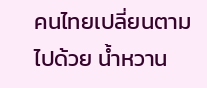คนไทยเปลี่ยนตามไปด้วย น้ำหวาน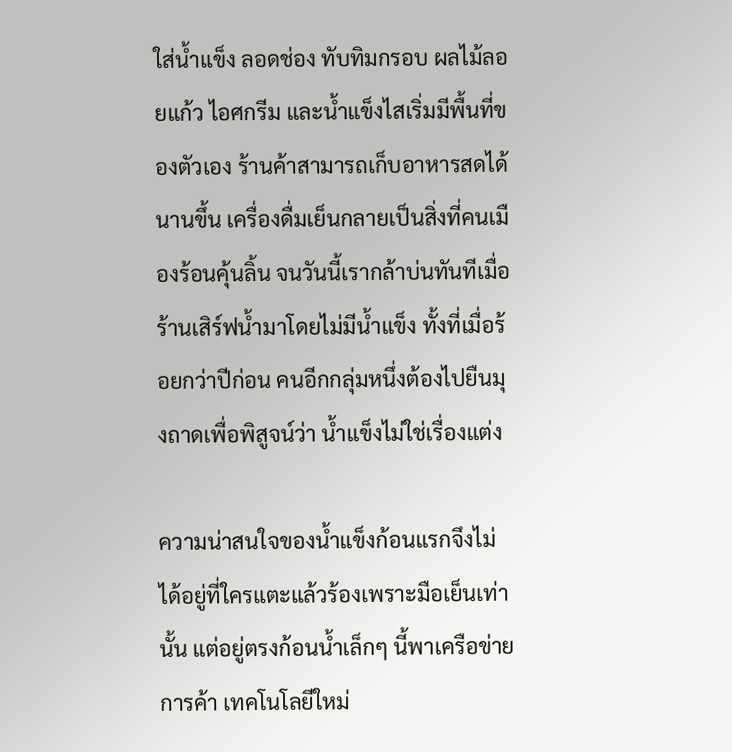ใส่น้ำแข็ง ลอดช่อง ทับทิมกรอบ ผลไม้ลอยแก้ว ไอศกรีม และน้ำแข็งไสเริ่มมีพื้นที่ของตัวเอง ร้านค้าสามารถเก็บอาหารสดได้นานขึ้น เครื่องดื่มเย็นกลายเป็นสิ่งที่คนเมืองร้อนคุ้นลิ้น จนวันนี้เรากล้าบ่นทันทีเมื่อร้านเสิร์ฟน้ำมาโดยไม่มีน้ำแข็ง ทั้งที่เมื่อร้อยกว่าปีก่อน คนอีกกลุ่มหนึ่งต้องไปยืนมุงถาดเพื่อพิสูจน์ว่า น้ำแข็งไม่ใช่เรื่องแต่ง

ความน่าสนใจของน้ำแข็งก้อนแรกจึงไม่ได้อยู่ที่ใครแตะแล้วร้องเพราะมือเย็นเท่านั้น แต่อยู่ตรงก้อนน้ำเล็กๆ นี้พาเครือข่ายการค้า เทคโนโลยีใหม่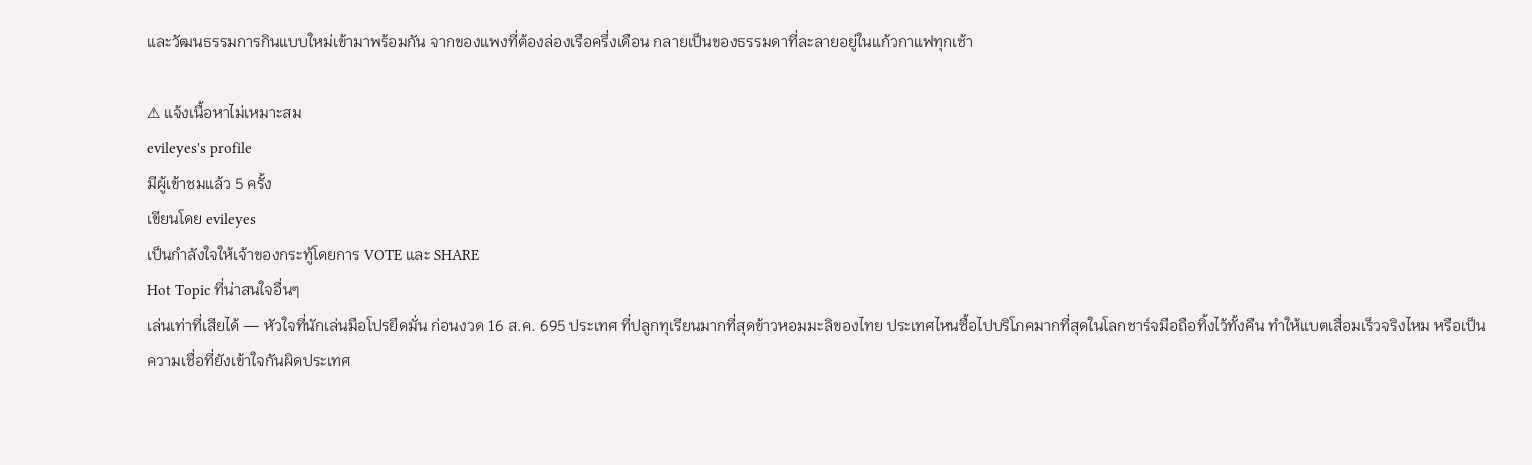และวัฒนธรรมการกินแบบใหม่เข้ามาพร้อมกัน จากของแพงที่ต้องล่องเรือครึ่งเดือน กลายเป็นของธรรมดาที่ละลายอยู่ในแก้วกาแฟทุกเช้า

⚠ แจ้งเนื้อหาไม่เหมาะสม
evileyes's profile
มีผู้เข้าชมแล้ว 5 ครั้ง
เขียนโดย evileyes
เป็นกำลังใจให้เจ้าของกระทู้โดยการ VOTE และ SHARE
Hot Topic ที่น่าสนใจอื่นๆ
เล่นเท่าที่เสียได้ — หัวใจที่นักเล่นมือโปรยึดมั่น ก่อนงวด 16 ส.ค. 695 ประเทศ ที่ปลูกทุเรียนมากที่สุดข้าวหอมมะลิของไทย ประเทศไหนซื้อไปบริโภคมากที่สุดในโลกชาร์จมือถือทิ้งไว้ทั้งคืน ทำให้แบตเสื่อมเร็วจริงไหม หรือเป็นความเชื่อที่ยังเข้าใจกันผิดประเทศ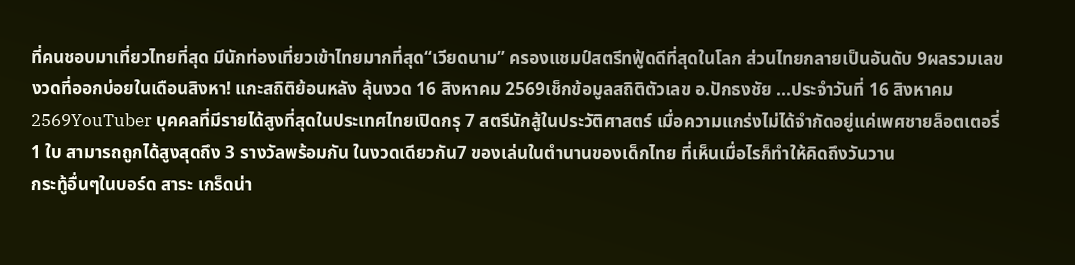ที่คนชอบมาเที่ยวไทยที่สุด มีนักท่องเที่ยวเข้าไทยมากที่สุด“เวียดนาม” ครองแชมป์สตรีทฟู้ดดีที่สุดในโลก ส่วนไทยกลายเป็นอันดับ 9ผลรวมเลขงวดที่ออกบ่อยในเดือนสิงหา! แกะสถิติย้อนหลัง ลุ้นงวด 16 สิงหาคม 2569เช็กข้อมูลสถิติตัวเลข อ.ปักธงชัย ...ประจำวันที่ 16 สิงหาคม 2569YouTuber บุคคลที่มีรายได้สูงที่สุดในประเทศไทยเปิดกรุ 7 สตรีนักสู้ในประวัติศาสตร์ เมื่อความแกร่งไม่ได้จำกัดอยู่แค่เพศชายล็อตเตอรี่ 1 ใบ สามารถถูกได้สูงสุดถึง 3 รางวัลพร้อมกัน ในงวดเดียวกัน7 ของเล่นในตำนานของเด็กไทย ที่เห็นเมื่อไรก็ทำให้คิดถึงวันวาน
กระทู้อื่นๆในบอร์ด สาระ เกร็ดน่า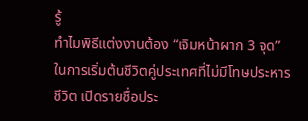รู้
ทำไมพิธีแต่งงานต้อง “เจิมหน้าผาก 3 จุด” ในการเริ่มต้นชีวิตคู่ประเทศที่ไม่มีโทษประหารชีวิต เปิดรายชื่อประ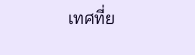เทศที่ย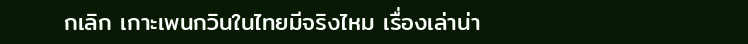กเลิก เกาะเพนกวินในไทยมีจริงไหม เรื่องเล่าน่า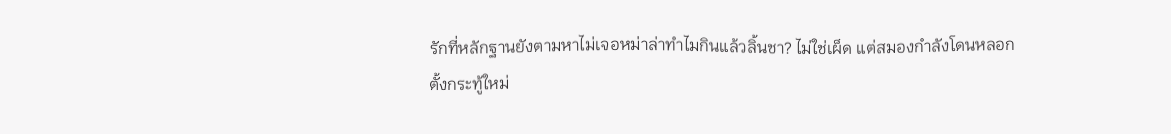รักที่หลักฐานยังตามหาไม่เจอหม่าล่าทำไมกินแล้วลิ้นชา? ไม่ใช่เผ็ด แต่สมองกำลังโดนหลอก
ตั้งกระทู้ใหม่